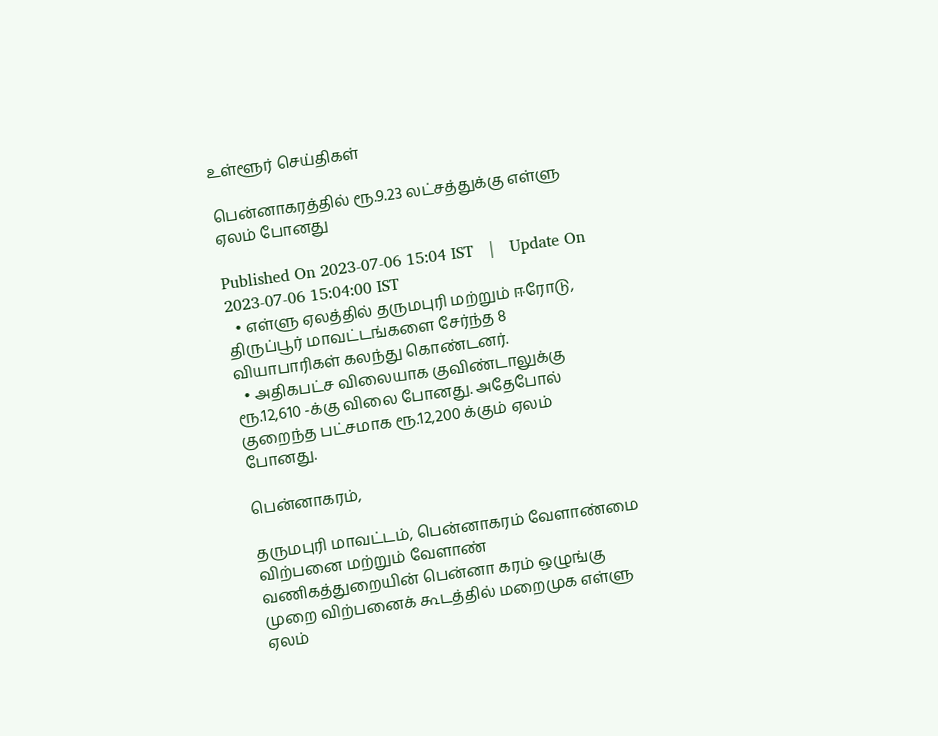உள்ளூர் செய்திகள்

பென்னாகரத்தில் ரூ.9.23 லட்சத்துக்கு எள்ளு ஏலம் போனது

Published On 2023-07-06 15:04 IST   |   Update On 2023-07-06 15:04:00 IST
  • எள்ளு ஏலத்தில் தருமபுரி மற்றும் ஈரோடு, திருப்பூர் மாவட்டங்களை சேர்ந்த 8 வியாபாரிகள் கலந்து கொண்டனர்.
  • அதிகபட்ச விலையாக குவிண்டாலுக்கு ரூ.12,610 -க்கு விலை போனது. அதேபோல் குறைந்த பட்சமாக ரூ.12,200 க்கும் ஏலம் போனது.

பென்னாகரம்,

தருமபுரி மாவட்டம், பென்னாகரம் வேளாண்மை விற்பனை மற்றும் வேளாண் வணிகத்துறையின் பென்னா கரம் ஒழுங்கு முறை விற்பனைக் கூடத்தில் மறைமுக எள்ளு ஏலம்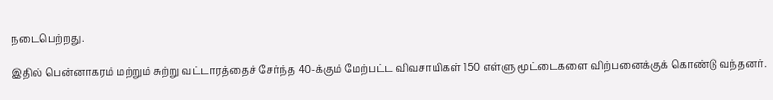நடைபெற்றது.

இதில் பென்னாகரம் மற்றும் சுற்று வட்டாரத்தைச் சேர்ந்த 40-க்கும் மேற்பட்ட விவசாயிகள் 150 எள்ளு மூட்டைகளை விற்பனைக்குக் கொண்டு வந்தனர்.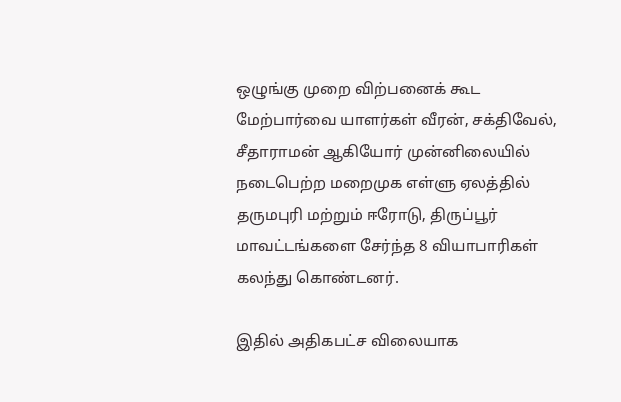ஒழுங்கு முறை விற்பனைக் கூட மேற்பார்வை யாளர்கள் வீரன், சக்திவேல், சீதாராமன் ஆகியோர் முன்னிலையில் நடைபெற்ற மறைமுக எள்ளு ஏலத்தில் தருமபுரி மற்றும் ஈரோடு, திருப்பூர் மாவட்டங்களை சேர்ந்த 8 வியாபாரிகள் கலந்து கொண்டனர்.

இதில் அதிகபட்ச விலையாக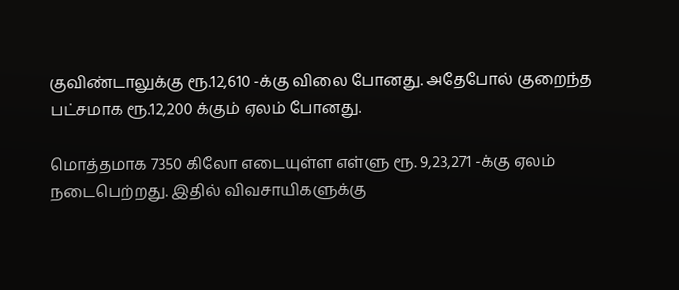குவிண்டாலுக்கு ரூ.12,610 -க்கு விலை போனது. அதேபோல் குறைந்த பட்சமாக ரூ.12,200 க்கும் ஏலம் போனது.

மொத்தமாக 7350 கிலோ எடையுள்ள எள்ளு ரூ. 9,23,271 -க்கு ஏலம் நடைபெற்றது. இதில் விவசாயிகளுக்கு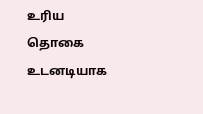உரிய தொகை உடனடியாக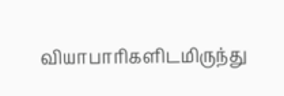வியாபாரிகளிடமிருந்து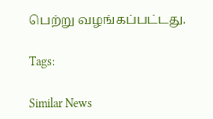பெற்று வழங்கப்பட்டது.

Tags:

Similar News